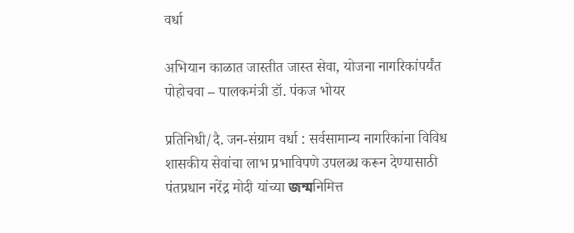वर्धा

अभियान काळात जास्तीत जास्त सेवा, योजना नागरिकांपर्यंत पोहोचवा – पालकमंत्री डॉ. पंकज भोयर

प्रतिनिधी/दै. जन-संग्राम वर्धा : सर्वसामान्य नागरिकांना विविध शासकीय सेवांचा लाभ प्रभाविपणे उपलब्ध करून देण्यासाठी पंतप्रधान नरेंद्र मोदी यांच्या জন্মनिमित्त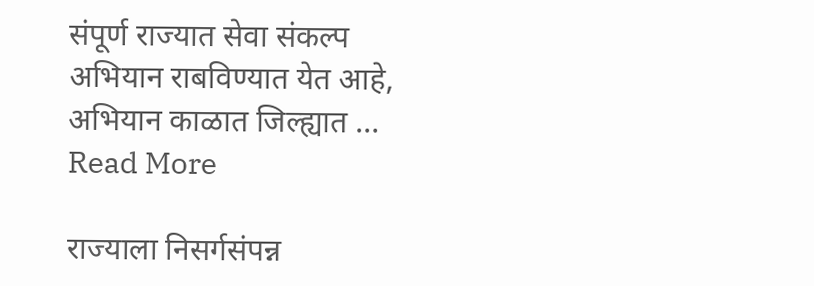संपूर्ण राज्यात सेवा संकल्प अभियान राबविण्यात येत आहे, अभियान काळात जिल्ह्यात … Read More

राज्याला निसर्गसंपन्न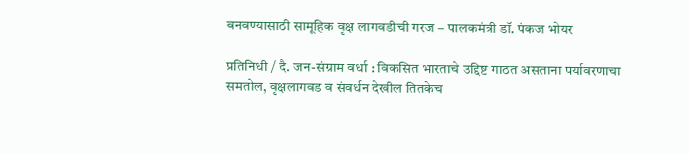बनवण्यासाठी सामूहिक वृक्ष लागवडीची गरज – पालकमंत्री डॉ. पंकज भोयर

प्रतिनिधी / दै. जन-संग्राम वर्धा : विकसित भारताचे उद्दिष्ट गाठत असताना पर्यावरणाचा समतोल, वृक्षलागवड व संवर्धन देखील तितकेच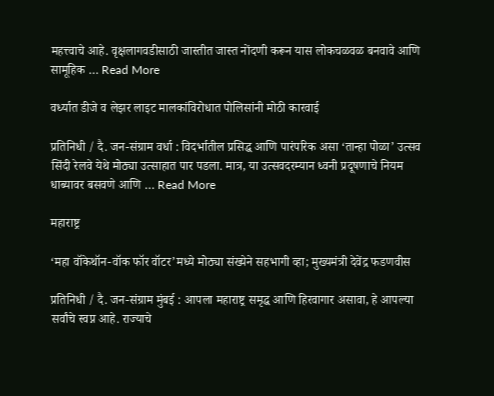महत्त्वाचे आहे. वृक्षलागवडीसाठी जास्तीत जास्त नोंदणी करून यास लोकचळवळ बनवावे आणि सामूहिक … Read More

वर्ध्यात डीजे व लेझर लाइट मालकांविरोधात पोलिसांनी मोठी कारवाई

प्रतिनिधी / दै. जन-संग्राम वर्धा : विदर्भातील प्रसिद्ध आणि पारंपरिक असा ‘तान्हा पोळा’ उत्सव सिंदी रेलवे येथे मोठ्या उत्साहात पार पडला. मात्र, या उत्सवदरम्यान ध्वनी प्रदूषणाचे नियम धाब्यावर बसवणे आणि … Read More

महाराष्ट्र

‘महा वॉकेथॉन-वॉक फॉर वॉटर’मध्ये मोठ्या संख्येने सहभागी व्हा; मुख्यमंत्री देवेंद्र फडणवीस

प्रतिनिधी / दै. जन-संग्राम मुंबई : आपला महाराष्ट्र समृद्ध आणि हिरवागार असावा, हे आपल्या सर्वांचे स्वप्न आहे. राज्याचे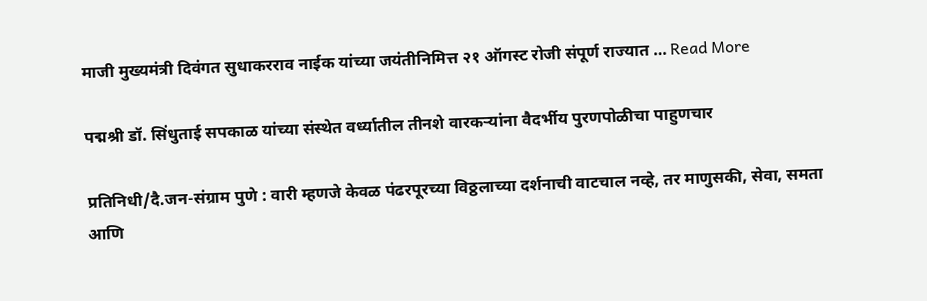माजी मुख्यमंत्री दिवंगत सुधाकरराव नाईक यांच्या जयंतीनिमित्त २१ ऑगस्ट रोजी संपूर्ण राज्यात … Read More

पद्मश्री डॉ. सिंधुताई सपकाळ यांच्या संस्थेत वर्ध्यातील तीनशे वारकऱ्यांना वैदर्भीय पुरणपोळीचा पाहुणचार

प्रतिनिधी/दै.जन-संग्राम पुणे : वारी म्हणजे केवळ पंढरपूरच्या विठ्ठलाच्या दर्शनाची वाटचाल नव्हे, तर माणुसकी, सेवा, समता आणि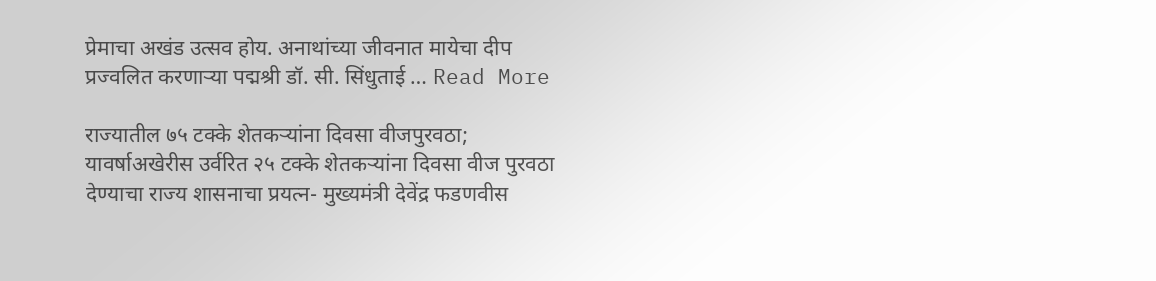प्रेमाचा अखंड उत्सव होय. अनाथांच्या जीवनात मायेचा दीप प्रज्वलित करणाऱ्या पद्मश्री डॉ. सी. सिंधुताई … Read More

राज्यातील ७५ टक्के शेतकऱ्यांना दिवसा वीजपुरवठा; यावर्षाअखेरीस उर्वरित २५ टक्के शेतकऱ्यांना दिवसा वीज पुरवठा देण्याचा राज्य शासनाचा प्रयत्न- मुख्यमंत्री देवेंद्र फडणवीस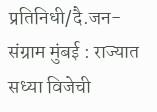प्रतिनिधी/दै.जन-संग्राम मुंबई : राज्यात सध्या विजेची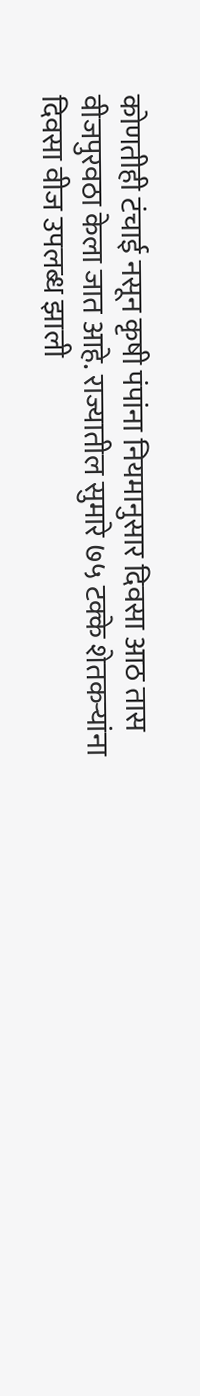कोणतीही टंचाई नसून कृषी पंपांना नियमानुसार दिवसा आठ तास वीजपुरवठा केला जात आहे. राज्यातील सुमारे ७५ टक्के शेतकऱ्यांना दिवसा वीज उपलब्ध झाली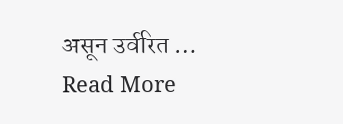असून उर्वरित … Read More